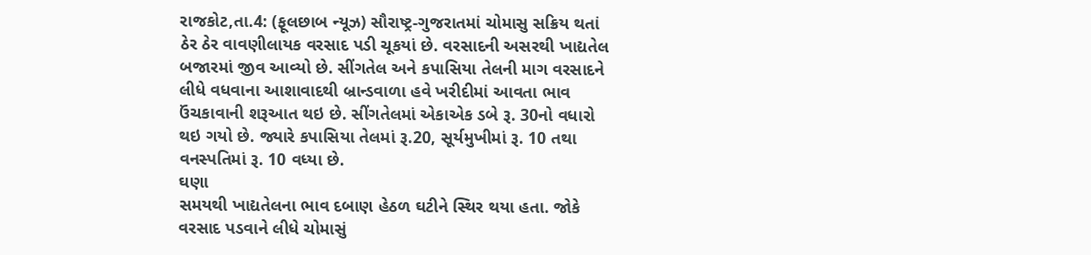રાજકોટ,તા.4: (ફૂલછાબ ન્યૂઝ) સૌરાષ્ટ્ર-ગુજરાતમાં ચોમાસુ સક્રિય થતાં ઠેર ઠેર વાવણીલાયક વરસાદ પડી ચૂકયાં છે. વરસાદની અસરથી ખાદ્યતેલ બજારમાં જીવ આવ્યો છે. સીંગતેલ અને કપાસિયા તેલની માગ વરસાદને લીધે વધવાના આશાવાદથી બ્રાન્ડવાળા હવે ખરીદીમાં આવતા ભાવ ઉંચકાવાની શરૂઆત થઇ છે. સીંગતેલમાં એકાએક ડબે રૂ. 30નો વધારો થઇ ગયો છે. જ્યારે કપાસિયા તેલમાં રૂ.20, સૂર્યમુખીમાં રૂ. 10 તથા વનસ્પતિમાં રૂ. 10 વધ્યા છે.
ઘણા
સમયથી ખાદ્યતેલના ભાવ દબાણ હેઠળ ઘટીને સ્થિર થયા હતા. જોકે વરસાદ પડવાને લીધે ચોમાસું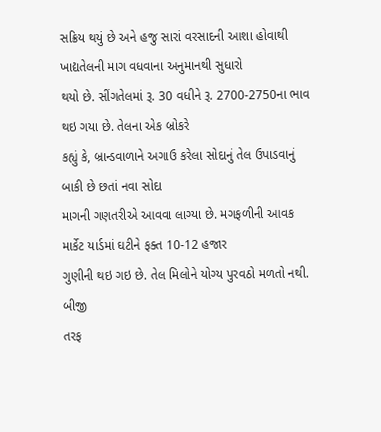સક્રિય થયું છે અને હજુ સારાં વરસાદની આશા હોવાથી ખાદ્યતેલની માગ વધવાના અનુમાનથી સુધારો
થયો છે. સીંગતેલમાં રૂ. 30 વધીને રૂ. 2700-2750ના ભાવ થઇ ગયા છે. તેલના એક બ્રોકરે
કહ્યું કે, બ્રાન્ડવાળાને અગાઉ કરેલા સોદાનું તેલ ઉપાડવાનું બાકી છે છતાં નવા સોદા
માગની ગણતરીએ આવવા લાગ્યા છે. મગફળીની આવક માર્કેટ યાર્ડમાં ઘટીને ફક્ત 10-12 હજાર
ગુણીની થઇ ગઇ છે. તેલ મિલોને યોગ્ય પુરવઠો મળતો નથી.
બીજી
તરફ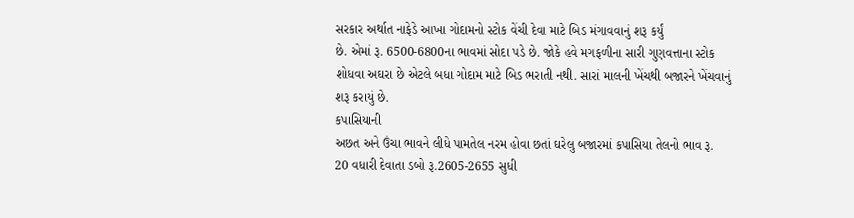સરકાર અર્થાત નાફેડે આખા ગોદામનો સ્ટોક વેંચી દેવા માટે બિડ મંગાવવાનું શરૂ કર્યું
છે. એમાં રૂ. 6500-6800ના ભાવમાં સોદા પડે છે. જોકે હવે મગફળીના સારી ગુણવત્તાના સ્ટોક
શોધવા અઘરા છે એટલે બધા ગોદામ માટે બિડ ભરાતી નથી. સારાં માલની ખેંચથી બજારને ખેંચવાનું
શરૂ કરાયું છે.
કપાસિયાની
અછત અને ઉંચા ભાવને લીધે પામતેલ નરમ હોવા છતાં ઘરેલુ બજારમાં કપાસિયા તેલનો ભાવ રૂ.
20 વધારી દેવાતા ડબો રૂ.2605-2655 સુધી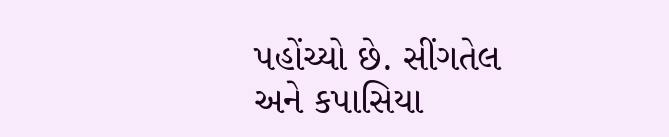પહોંચ્યો છે. સીંગતેલ અને કપાસિયા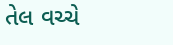તેલ વચ્ચે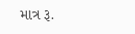માત્ર રૂ.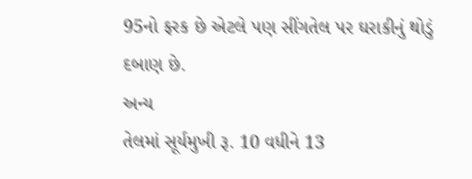95નો ફરક છે એટલે પણ સીંગતેલ પર ઘરાકીનું થોડું દબાણ છે.
અન્ય
તેલમાં સૂર્યમુખી રૂ. 10 વધીને 13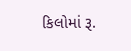કિલોમાં રૂ.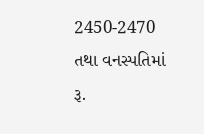2450-2470 તથા વનસ્પતિમાં રૂ.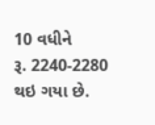10 વધીને
રૂ. 2240-2280 થઇ ગયા છે.